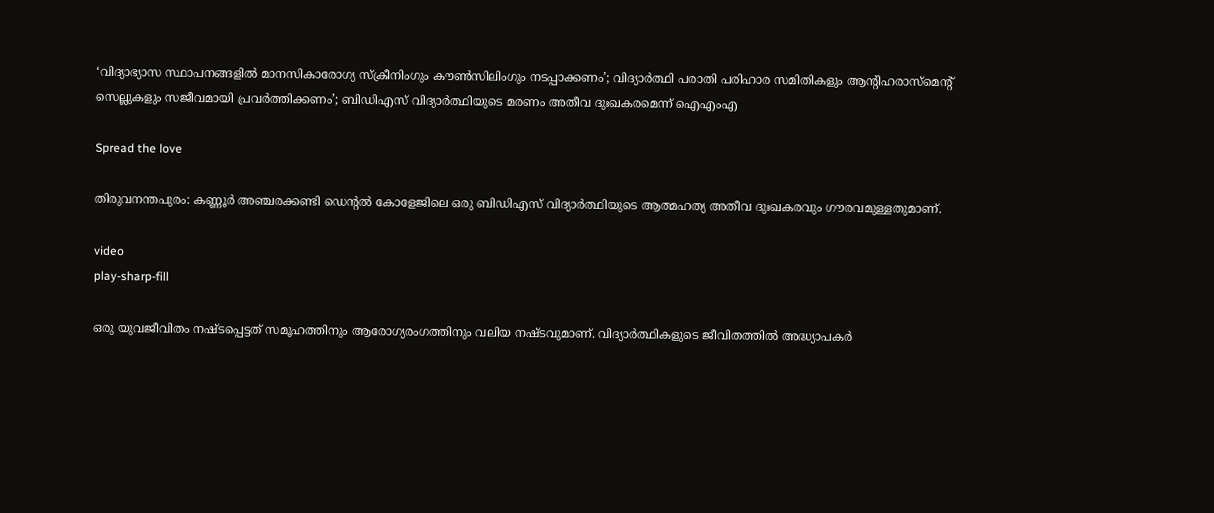‘വിദ്യാഭ്യാസ സ്ഥാപനങ്ങളില്‍ മാനസികാരോഗ്യ സ്‌ക്രീനിംഗും കൗണ്‍സിലിംഗും നടപ്പാക്കണം’; വിദ്യാർത്ഥി പരാതി പരിഹാര സമിതികളും ആന്റിഹരാസ്‌മെന്റ് സെല്ലുകളും സജീവമായി പ്രവർത്തിക്കണം’; ബിഡിഎസ് വിദ്യാര്‍ത്ഥിയുടെ മരണം അതീവ ദുഃഖകരമെന്ന് ഐഎംഎ

Spread the love

തിരുവനന്തപുരം: കണ്ണൂർ അഞ്ചരക്കണ്ടി ഡെന്റല്‍ കോളേജിലെ ഒരു ബിഡിഎസ് വിദ്യാർത്ഥിയുടെ ആത്മഹത്യ അതീവ ദുഃഖകരവും ഗൗരവമുള്ളതുമാണ്.

video
play-sharp-fill

ഒരു യുവജീവിതം നഷ്ടപ്പെട്ടത് സമൂഹത്തിനും ആരോഗ്യരംഗത്തിനും വലിയ നഷ്ടവുമാണ്. വിദ്യാർത്ഥികളുടെ ജീവിതത്തില്‍ അദ്ധ്യാപകർ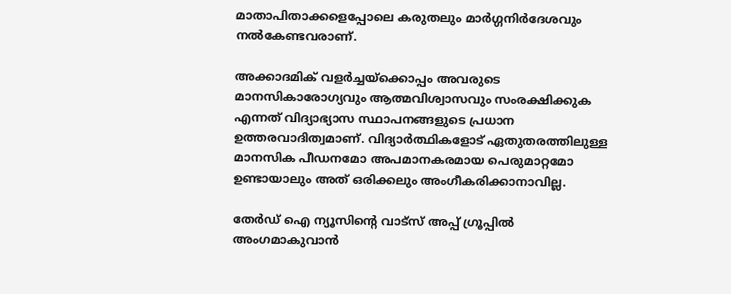മാതാപിതാക്കളെപ്പോലെ കരുതലും മാർഗ്ഗനിർദേശവും നല്‍കേണ്ടവരാണ്.

അക്കാദമിക് വളർച്ചയ്‌ക്കൊപ്പം അവരുടെ മാനസികാരോഗ്യവും ആത്മവിശ്വാസവും സംരക്ഷിക്കുക എന്നത് വിദ്യാഭ്യാസ സ്ഥാപനങ്ങളുടെ പ്രധാന ഉത്തരവാദിത്വമാണ്. വിദ്യാർത്ഥികളോട് ഏതുതരത്തിലുള്ള മാനസിക പീഡനമോ അപമാനകരമായ പെരുമാറ്റമോ ഉണ്ടായാലും അത് ഒരിക്കലും അംഗീകരിക്കാനാവില്ല.

തേർഡ് ഐ ന്യൂസിന്റെ വാട്സ് അപ്പ് ഗ്രൂപ്പിൽ അംഗമാകുവാൻ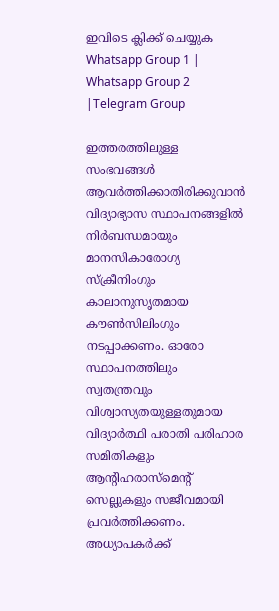ഇവിടെ ക്ലിക്ക് ചെയ്യുക
Whatsapp Group 1 | Whatsapp Group 2 |Telegram Group

ഇത്തരത്തിലുള്ള സംഭവങ്ങള്‍ ആവർത്തിക്കാതിരിക്കുവാൻ വിദ്യാഭ്യാസ സ്ഥാപനങ്ങളില്‍ നിർബന്ധമായും മാനസികാരോഗ്യ സ്‌ക്രീനിംഗും കാലാനുസൃതമായ കൗണ്‍സിലിംഗും നടപ്പാക്കണം. ഓരോ സ്ഥാപനത്തിലും സ്വതന്ത്രവും വിശ്വാസ്യതയുള്ളതുമായ വിദ്യാർത്ഥി പരാതി പരിഹാര സമിതികളും ആന്റിഹരാസ്‌മെന്റ് സെല്ലുകളും സജീവമായി പ്രവർത്തിക്കണം. അധ്യാപകർക്ക്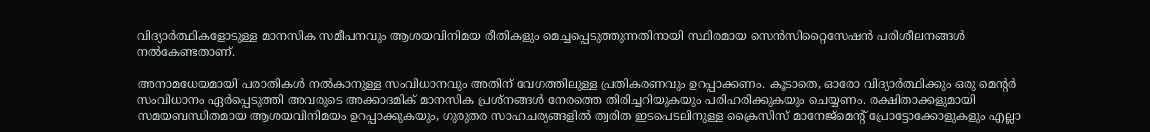വിദ്യാർത്ഥികളോടുള്ള മാനസിക സമീപനവും ആശയവിനിമയ രീതികളും മെച്ചപ്പെടുത്തുന്നതിനായി സ്ഥിരമായ സെൻസിറ്റൈസേഷൻ പരിശീലനങ്ങള്‍ നല്‍കേണ്ടതാണ്.

അനാമധേയമായി പരാതികള്‍ നല്‍കാനുള്ള സംവിധാനവും അതിന് വേഗത്തിലുള്ള പ്രതികരണവും ഉറപ്പാക്കണം. കൂടാതെ, ഓരോ വിദ്യാർത്ഥിക്കും ഒരു മെന്റർ സംവിധാനം ഏർപ്പെടുത്തി അവരുടെ അക്കാദമിക് മാനസിക പ്രശ്നങ്ങള്‍ നേരത്തെ തിരിച്ചറിയുകയും പരിഹരിക്കുകയും ചെയ്യണം. രക്ഷിതാക്കളുമായി സമയബന്ധിതമായ ആശയവിനിമയം ഉറപ്പാക്കുകയും, ഗുരുതര സാഹചര്യങ്ങളില്‍ ത്വരിത ഇടപെടലിനുള്ള ക്രൈസിസ് മാനേജ്‌മെന്റ് പ്രോട്ടോക്കോളുകളും എല്ലാ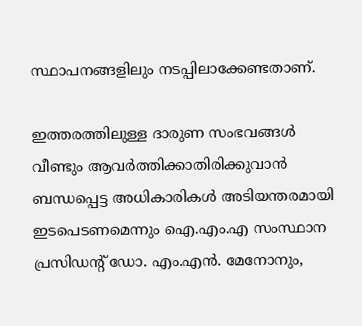സ്ഥാപനങ്ങളിലും നടപ്പിലാക്കേണ്ടതാണ്.

ഇത്തരത്തിലുള്ള ദാരുണ സംഭവങ്ങള്‍ വീണ്ടും ആവർത്തിക്കാതിരിക്കുവാൻ ബന്ധപ്പെട്ട അധികാരികള്‍ അടിയന്തരമായി ഇടപെടണമെന്നും ഐ.എം.എ സംസ്ഥാന പ്രസിഡന്റ് ഡോ. എം.എൻ. മേനോനും,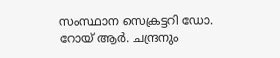സംസ്ഥാന സെക്രട്ടറി ഡോ. റോയ് ആർ. ചന്ദ്രനും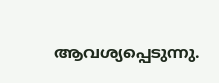ആവശ്യപ്പെടുന്നു.